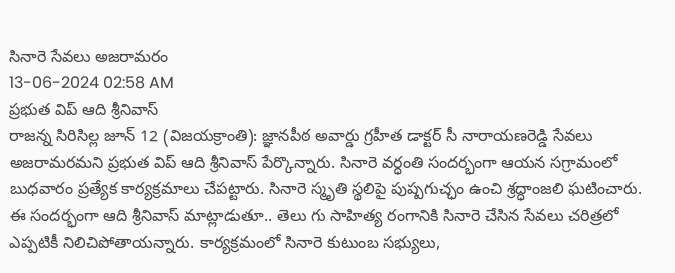సినారె సేవలు అజరామరం
13-06-2024 02:58 AM
ప్రభుత విప్ ఆది శ్రీనివాస్
రాజన్న సిరిసిల్ల జూన్ 12 (విజయక్రాంతి): జ్ఞానపీఠ అవార్డు గ్రహీత డాక్టర్ సీ నారాయణరెడ్డి సేవలు అజరామరమని ప్రభుత విప్ ఆది శ్రీనివాస్ పేర్కొన్నారు. సినారె వర్ధంతి సందర్భంగా ఆయన సగ్రామంలో బుధవారం ప్రత్యేక కార్యక్రమాలు చేపట్టారు. సినారె స్మృతి స్థలిపై పుష్పగుచ్ఛం ఉంచి శ్రద్ధాంజలి ఘటించారు. ఈ సందర్భంగా ఆది శ్రీనివాస్ మాట్లాడుతూ.. తెలు గు సాహిత్య రంగానికి సినారె చేసిన సేవలు చరిత్రలో ఎప్పటికీ నిలిచిపోతాయన్నారు. కార్యక్రమంలో సినారె కుటుంబ సభ్యులు,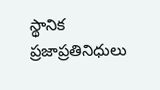స్థానిక ప్రజాప్రతినిధులు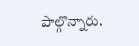పాల్గొన్నారు.